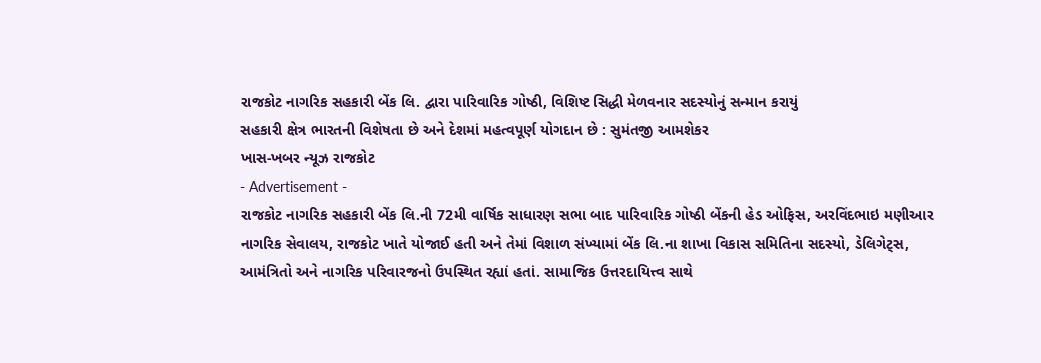રાજકોટ નાગરિક સહકારી બેંક લિ. દ્વારા પારિવારિક ગોષ્ઠી, વિશિષ્ટ સિદ્ધી મેળવનાર સદસ્યોનું સન્માન કરાયું
સહકારી ક્ષેત્ર ભારતની વિશેષતા છે અને દેશમાં મહત્વપૂર્ણ યોગદાન છે : સુમંતજી આમશેકર
ખાસ-ખબર ન્યૂઝ રાજકોટ
- Advertisement -
રાજકોટ નાગરિક સહકારી બેંક લિ.ની 72મી વાર્ષિક સાધારણ સભા બાદ પારિવારિક ગોષ્ઠી બેંકની હેડ ઓફિસ, અરવિંદભાઇ મણીઆર નાગરિક સેવાલય, રાજકોટ ખાતે યોજાઈ હતી અને તેમાં વિશાળ સંખ્યામાં બેંક લિ.ના શાખા વિકાસ સમિતિના સદસ્યો, ડેલિગેટ્સ, આમંત્રિતો અને નાગરિક પરિવારજનો ઉપસ્થિત રહ્યાં હતાં. સામાજિક ઉત્તરદાયિત્ત્વ સાથે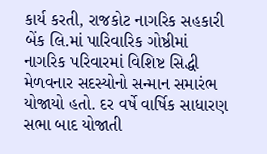કાર્ય કરતી, રાજકોટ નાગરિક સહકારી બેંક લિ.માં પારિવારિક ગોષ્ઠીમાં નાગરિક પરિવારમાં વિશિષ્ટ સિદ્ધી મેળવનાર સદસ્યોનો સન્માન સમારંભ યોજાયો હતો. દર વર્ષે વાર્ષિક સાધારણ સભા બાદ યોજાતી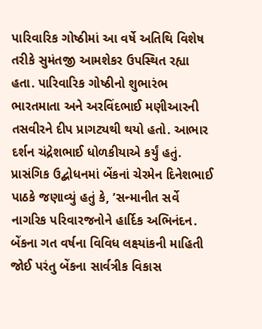પારિવારિક ગોષ્ઠીમાં આ વર્ષે અતિથિ વિશેષ તરીકે સુમંતજી આમશેકર ઉપસ્થિત રહ્યા હતા. પારિવારિક ગોષ્ઠીનો શુભારંભ ભારતમાતા અને અરવિંદભાઈ મણીઆરની તસવીરને દીપ પ્રાગટ્યથી થયો હતો. આભાર દર્શન ચંદ્રેશભાઈ ધોળકીયાએ કર્યું હતું.
પ્રાસંગિક ઉદ્બોધનમાં બેંકનાં ચેરમેન દિનેશભાઈ પાઠકે જણાવ્યું હતું કે, ’સન્માનીત સર્વે નાગરિક પરિવારજનોને હાર્દિક અભિનંદન. બેંકના ગત વર્ષના વિવિધ લક્ષ્યાંકની માહિતી જોઈ પરંતુ બેંકના સાર્વત્રીક વિકાસ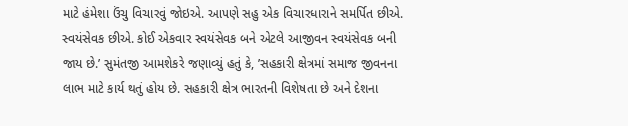માટે હંમેશા ઉંચુ વિચારવું જોઇએ. આપણે સહુ એક વિચારધારાને સમર્પિત છીએ. સ્વયંસેવક છીએ. કોઈ એકવાર સ્વયંસેવક બને એટલે આજીવન સ્વયંસેવક બની જાય છે.’ સુમંતજી આમશેકરે જણાવ્યું હતું કે, ’સહકારી ક્ષેત્રમાં સમાજ જીવનના લાભ માટે કાર્ય થતું હોય છે. સહકારી ક્ષેત્ર ભારતની વિશેષતા છે અને દેશના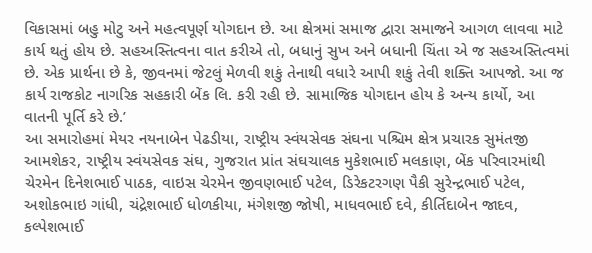વિકાસમાં બહુ મોટુ અને મહત્વપૂર્ણ યોગદાન છે. આ ક્ષેત્રમાં સમાજ દ્વારા સમાજને આગળ લાવવા માટે કાર્ય થતું હોય છે. સહઅસ્તિત્વના વાત કરીએ તો, બધાનું સુખ અને બધાની ચિંતા એ જ સહઅસ્તિત્વમાં છે. એક પ્રાર્થના છે કે, જીવનમાં જેટલું મેળવી શકું તેનાથી વધારે આપી શકું તેવી શક્તિ આપજો. આ જ કાર્ય રાજકોટ નાગરિક સહકારી બેંક લિ. કરી રહી છે. સામાજિક યોગદાન હોય કે અન્ય કાર્યો, આ વાતની પૂર્તિ કરે છે.’
આ સમારોહમાં મેયર નયનાબેન પેઢડીયા, રાષ્ટ્રીય સ્વંયસેવક સંઘના પશ્ચિમ ક્ષેત્ર પ્રચારક સુમંતજી આમશેકર, રાષ્ટ્રીય સ્વંયસેવક સંઘ, ગુજરાત પ્રાંત સંઘચાલક મુકેશભાઈ મલકાણ, બેંક પરિવારમાંથી ચેરમેન દિનેશભાઈ પાઠક, વાઇસ ચેરમેન જીવણભાઈ પટેલ, ડિરેકટરગણ પૈકી સુરેન્દ્રભાઈ પટેલ, અશોકભાઇ ગાંધી, ચંદ્રેશભાઈ ધોળકીયા, મંગેશજી જોષી, માધવભાઈ દવે, કીર્તિદાબેન જાદવ, કલ્પેશભાઈ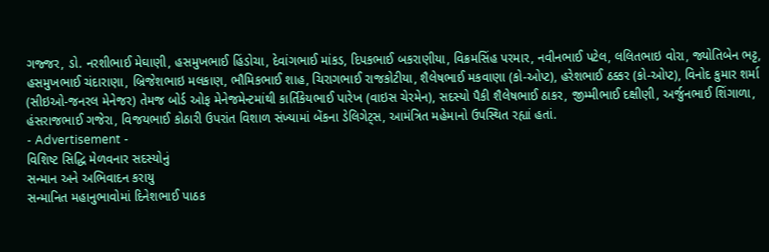ગજ્જર, ડો. નરશીભાઈ મેઘાણી, હસમુખભાઈ હિંડોચા, દેવાંગભાઈ માંકડ, દિપકભાઈ બકરાણીયા, વિક્રમસિંહ પરમાર, નવીનભાઈ પટેલ, લલિતભાઇ વોરા, જ્યોતિબેન ભટ્ટ, હસમુખભાઈ ચંદારાણા, બ્રિજેશભાઇ મલકાણ, ભૌમિકભાઈ શાહ, ચિરાગભાઈ રાજકોટીયા, શૈલેષભાઈ મકવાણા (કો-ઓપ્ટ), હરેશભાઈ ઠક્કર (કો-ઓપ્ટ), વિનોદ કુમાર શર્મા (સીઇઓ-જનરલ મેનેજર) તેમજ બોર્ડ ઓફ મેનેજમેન્ટમાંથી કાર્તિકેયભાઈ પારેખ (વાઇસ ચેરમેન), સદસ્યો પૈકી શૈલેષભાઈ ઠાકર, જીમ્મીભાઈ દક્ષીણી, અર્જુનભાઈ શિંગાળા, હંસરાજભાઈ ગજેરા, વિજયભાઈ કોઠારી ઉપરાંત વિશાળ સંખ્યામાં બેંકના ડેલિગેટ્સ, આમંત્રિત મહેમાનો ઉપસ્થિત રહ્યાં હતાં.
- Advertisement -
વિશિષ્ટ સિદ્ધિ મેળવનાર સદસ્યોનું
સન્માન અને અભિવાદન કરાયુ
સન્માનિત મહાનુભાવોમાં દિનેશભાઈ પાઠક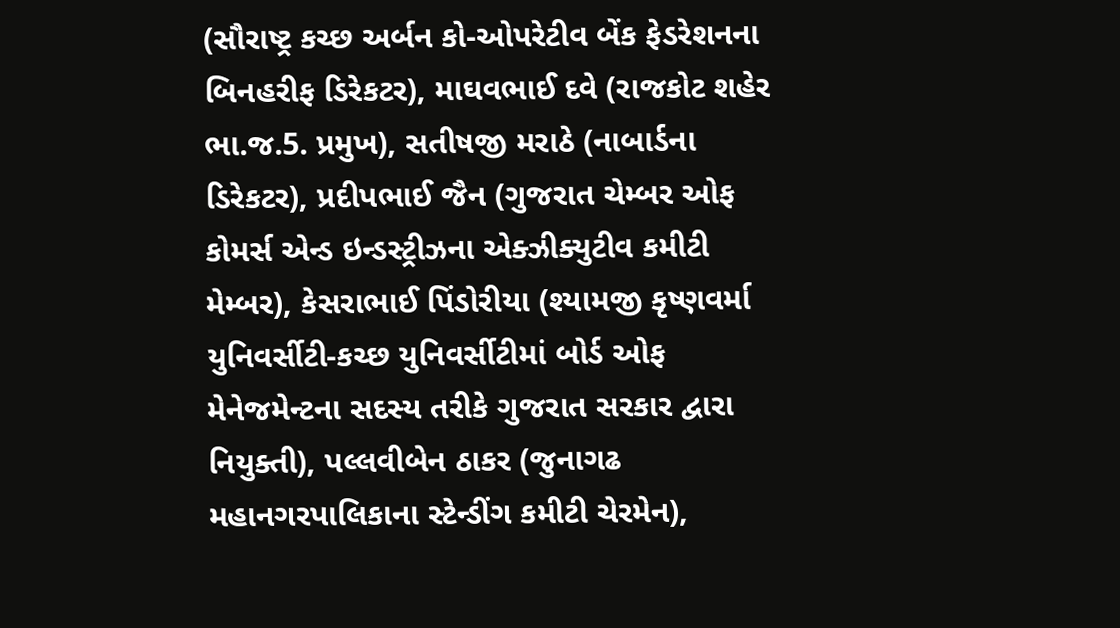(સૌરાષ્ટ્ર કચ્છ અર્બન કો-ઓપરેટીવ બેંક ફેડરેશનના બિનહરીફ ડિરેકટર), માઘવભાઈ દવે (રાજકોટ શહેર ભા.જ.5. પ્રમુખ), સતીષજી મરાઠે (નાબાર્ડના ડિરેકટર), પ્રદીપભાઈ જૈન (ગુજરાત ચેમ્બર ઓફ કોમર્સ એન્ડ ઇન્ડસ્ટ્રીઝના એક્ઝીક્યુટીવ કમીટી મેમ્બર), કેસરાભાઈ પિંડોરીયા (શ્યામજી કૃષ્ણવર્મા યુનિવર્સીટી-કચ્છ યુનિવર્સીટીમાં બોર્ડ ઓફ મેનેજમેન્ટના સદસ્ય તરીકે ગુજરાત સરકાર દ્વારા નિયુક્તી), પલ્લવીબેન ઠાકર (જુનાગઢ મહાનગરપાલિકાના સ્ટેન્ડીંગ કમીટી ચેરમેન),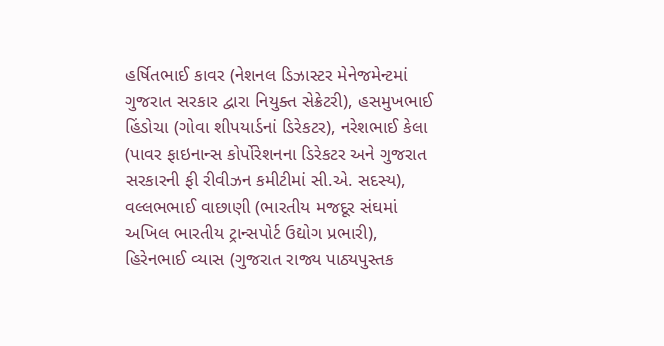હર્ષિતભાઈ કાવર (નેશનલ ડિઝાસ્ટર મેનેજમેન્ટમાં ગુજરાત સરકાર દ્વારા નિયુક્ત સેક્રેટરી), હસમુખભાઈ હિંડોચા (ગોવા શીપયાર્ડનાં ડિરેકટર), નરેશભાઈ કેલા (પાવર ફાઇનાન્સ કોર્પોરેશનના ડિરેકટર અને ગુજરાત સરકારની ફી રીવીઝન કમીટીમાં સી.એ. સદસ્ય), વલ્લભભાઈ વાછાણી (ભારતીય મજદૂર સંઘમાં અખિલ ભારતીય ટ્રાન્સપોર્ટ ઉદ્યોગ પ્રભારી), હિરેનભાઈ વ્યાસ (ગુજરાત રાજ્ય પાઠ્યપુસ્તક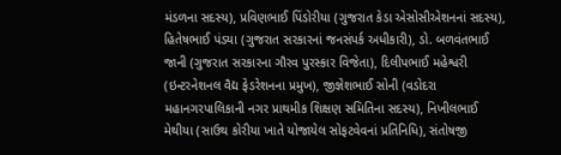મંડળના સદસ્ય), પ્રવિણભાઈ પિંડોરીયા (ગુજરાત કેડા એસોસીએશનનાં સદસ્ય), હિતેષભાઈ પંડયા (ગુજરાત સરકારનાં જનસંપર્ક અધીકારી), ડો. બળવંતભાઈ જાની (ગુજરાત સરકારના ગૌરવ પુરસ્કાર વિજેતા), દિલીપભાઈ મહેશ્વરી (ઇન્ટરનેશનલ વૈદ્ય ફેડરેશનના પ્રમુખ), જીજ્ઞેશભાઈ સોની (વડોદરા મહાનગરપાલિકાની નગર પ્રાથમીક શિક્ષણ સમિતિના સદસ્ય), નિખીલભાઈ મેથીયા (સાઉથ કોરીયા ખાતે યોજાયેલ સોફટવેવનાં પ્રતિનિધિ), સંતોષજી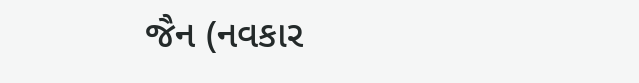જૈન (નવકાર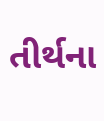તીર્થના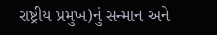રાષ્ટ્રીય પ્રમુખ)નું સન્માન અને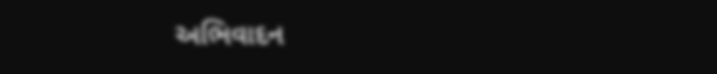અભિવાદન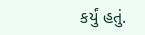કર્યું હતું.